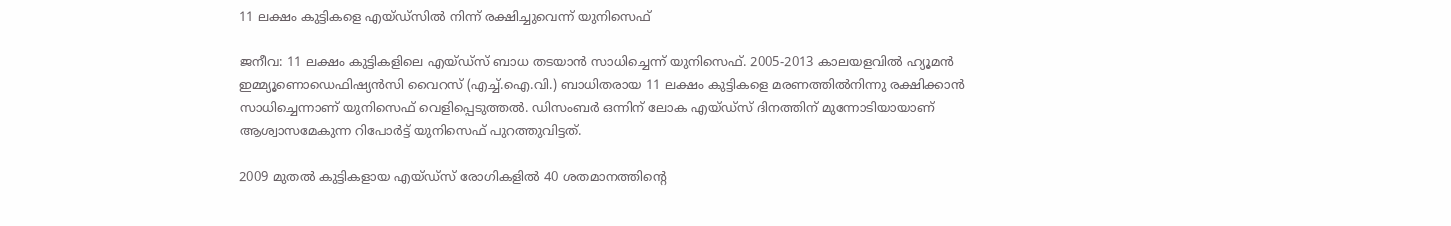11 ലക്ഷം കുട്ടികളെ എയ്ഡ്‌സില്‍ നിന്ന് രക്ഷിച്ചുവെന്ന് യുനിസെഫ്

ജനീവ: 11 ലക്ഷം കുട്ടികളിലെ എയ്ഡ്‌സ് ബാധ തടയാന്‍ സാധിച്ചെന്ന് യുനിസെഫ്. 2005-2013 കാലയളവില്‍ ഹ്യൂമന്‍ ഇമ്മ്യൂണൊഡെഫിഷ്യന്‍സി വൈറസ് (എച്ച്.ഐ.വി.) ബാധിതരായ 11 ലക്ഷം കുട്ടികളെ മരണത്തില്‍നിന്നു രക്ഷിക്കാന്‍ സാധിച്ചെന്നാണ് യുനിസെഫ് വെളിപ്പെടുത്തല്‍. ഡിസംബര്‍ ഒന്നിന് ലോക എയ്ഡ്‌സ് ദിനത്തിന് മുന്നോടിയായാണ് ആശ്വാസമേകുന്ന റിപോര്‍ട്ട് യുനിസെഫ് പുറത്തുവിട്ടത്.

2009 മുതല്‍ കുട്ടികളായ എയ്ഡ്‌സ് രോഗികളില്‍ 40 ശതമാനത്തിന്റെ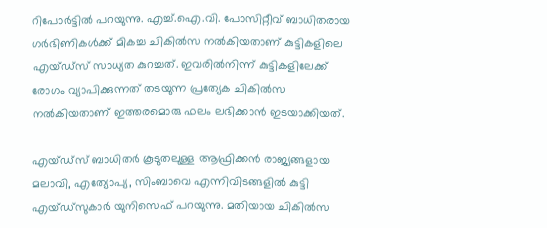റിപോര്‍ട്ടില്‍ പറയുന്നു. എച്ച്.ഐ.വി. പോസിറ്റീവ് ബാധിതരായ ഗര്‍ഭിണികള്‍ക്ക് മികച്ച ചികില്‍സ നല്‍കിയതാണ് കുട്ടികളിലെ എയ്ഡ്‌സ് സാധ്യത കുറച്ചത്. ഇവരില്‍നിന്ന് കുട്ടികളിലേക്ക് രോഗം വ്യാപിക്കുന്നത് തടയുന്ന പ്രത്യേക ചികില്‍സ നല്‍കിയതാണ് ഇത്തരമൊരു ഫലം ലഭിക്കാന്‍ ഇടയാക്കിയത്.

എയ്ഡ്‌സ് ബാധിതര്‍ കൂടുതലുള്ള ആഫ്രിക്കന്‍ രാജ്യങ്ങളായ മലാവി, എത്യോപ്യ, സിംബാവെ എന്നിവിടങ്ങളില്‍ കുട്ടി എയ്ഡ്‌സുകാര്‍ യുനിസെഫ് പറയുന്നു. മതിയായ ചികില്‍സ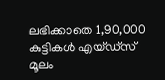ലഭിക്കാതെ 1,90,000 കുട്ടികള്‍ എയ്ഡ്‌സ് മൂലം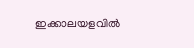ഇക്കാലയളവില്‍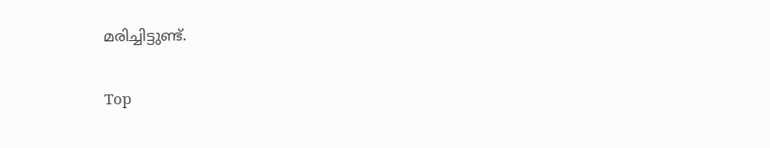മരിച്ചിട്ടുണ്ട്.

Top